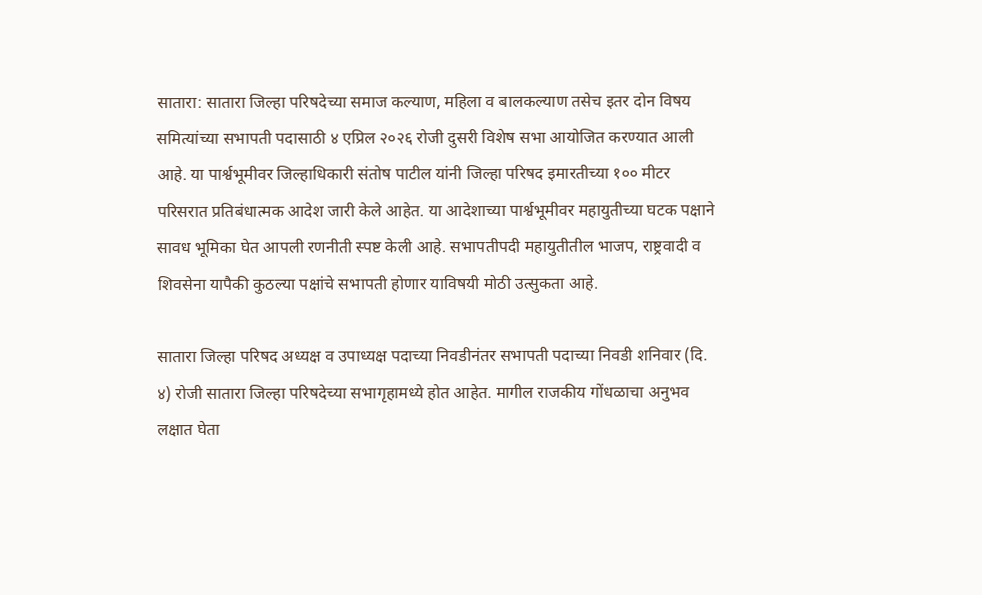सातारा: सातारा जिल्हा परिषदेच्या समाज कल्याण, महिला व बालकल्याण तसेच इतर दोन विषय समित्यांच्या सभापती पदासाठी ४ एप्रिल २०२६ रोजी दुसरी विशेष सभा आयोजित करण्यात आली आहे. या पार्श्वभूमीवर जिल्हाधिकारी संतोष पाटील यांनी जिल्हा परिषद इमारतीच्या १०० मीटर परिसरात प्रतिबंधात्मक आदेश जारी केले आहेत. या आदेशाच्या पार्श्वभूमीवर महायुतीच्या घटक पक्षाने सावध भूमिका घेत आपली रणनीती स्पष्ट केली आहे. सभापतीपदी महायुतीतील भाजप, राष्ट्रवादी व शिवसेना यापैकी कुठल्या पक्षांचे सभापती होणार याविषयी मोठी उत्सुकता आहे.

सातारा जिल्हा परिषद अध्यक्ष व उपाध्यक्ष पदाच्या निवडीनंतर सभापती पदाच्या निवडी शनिवार (दि. ४) रोजी सातारा जिल्हा परिषदेच्या सभागृहामध्ये होत आहेत. मागील राजकीय गोंधळाचा अनुभव लक्षात घेता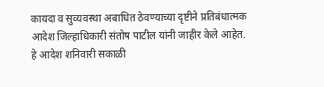कायदा व सुव्यवस्था अबाधित ठेवण्याच्या दृष्टीने प्रतिबंधात्मक आदेश जिल्हाधिकारी संतोष पाटील यांनी जाहीर केले आहेत. हे आदेश शनिवारी सकाळी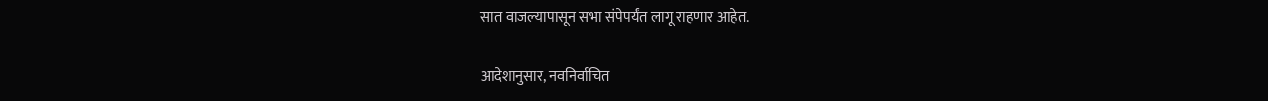सात वाजल्यापासून सभा संपेपर्यंत लागू राहणार आहेत.

आदेशानुसार, नवनिर्वाचित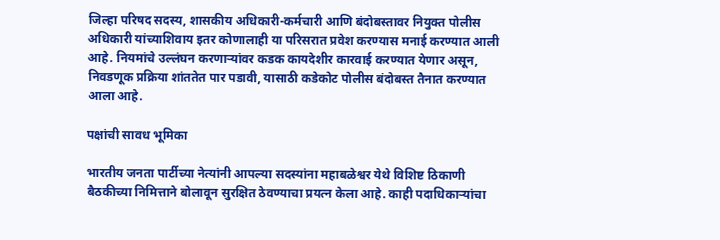जिल्हा परिषद सदस्य, शासकीय अधिकारी-कर्मचारी आणि बंदोबस्तावर नियुक्त पोलीस अधिकारी यांच्याशिवाय इतर कोणालाही या परिसरात प्रवेश करण्यास मनाई करण्यात आली आहे. नियमांचे उल्लंघन करणाऱ्यांवर कडक कायदेशीर कारवाई करण्यात येणार असून, निवडणूक प्रक्रिया शांततेत पार पडावी, यासाठी कडेकोट पोलीस बंदोबस्त तैनात करण्यात आला आहे.

पक्षांची सावध भूमिका

भारतीय जनता पार्टीच्या नेत्यांनी आपल्या सदस्यांना महाबळेश्वर येथे विशिष्ट ठिकाणी बैठकीच्या निमित्ताने बोलावून सुरक्षित ठेवण्याचा प्रयत्न केला आहे. काही पदाधिकाऱ्यांचा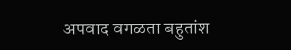अपवाद वगळता बहुतांश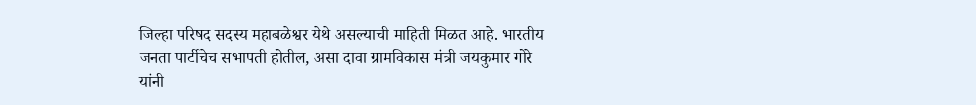जिल्हा परिषद सदस्य महाबळेश्वर येथे असल्याची माहिती मिळत आहे. भारतीय जनता पार्टीचेच सभापती होतील, असा दावा ग्रामविकास मंत्री जयकुमार गोरे यांनी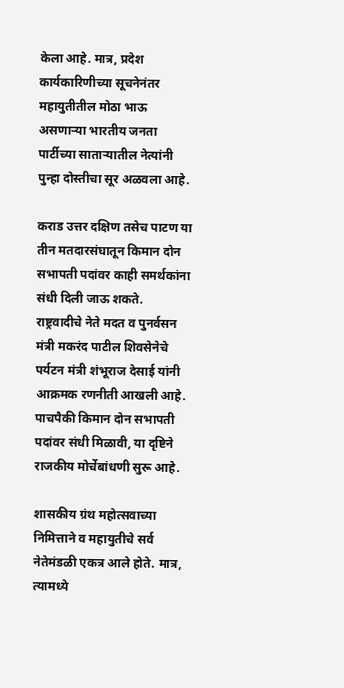केला आहे. मात्र, प्रदेश कार्यकारिणीच्या सूचनेनंतर महायुतीतील मोठा भाऊ असणाऱ्या भारतीय जनता पार्टीच्या साताऱ्यातील नेत्यांनी पुन्हा दोस्तीचा सूर अळवला आहे.

कराड उत्तर दक्षिण तसेच पाटण या तीन मतदारसंघातून किमान दोन सभापती पदांवर काही समर्थकांना संधी दिली जाऊ शकते. राष्ट्रवादीचे नेते मदत व पुनर्वसन मंत्री मकरंद पाटील शिवसेनेचे पर्यटन मंत्री शंभूराज देसाई यांनी आक्रमक रणनीती आखली आहे. पाचपैकी किमान दोन सभापती पदांवर संधी मिळावी, या दृष्टिने राजकीय मोर्चेबांधणी सुरू आहे.

शासकीय ग्रंथ महोत्सवाच्या निमित्ताने व महायुतीचे सर्व नेतेमंडळी एकत्र आले होते. मात्र, त्यामध्ये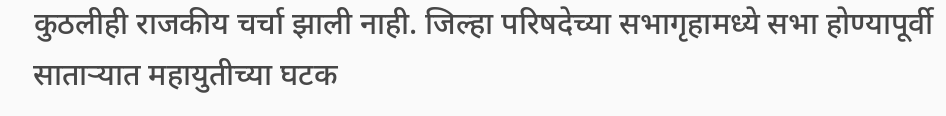कुठलीही राजकीय चर्चा झाली नाही. जिल्हा परिषदेच्या सभागृहामध्ये सभा होण्यापूर्वी साताऱ्यात महायुतीच्या घटक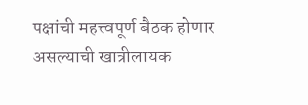पक्षांची महत्त्वपूर्ण बैठक होणार असल्याची खात्रीलायक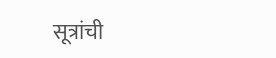सूत्रांची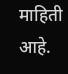माहिती आहे.